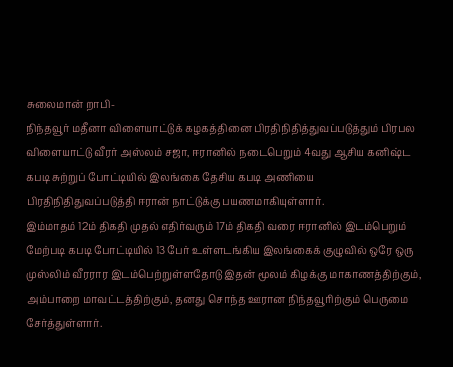சுலைமான் றாபி-
நிந்தவூர் மதீனா விளையாட்டுக் கழகத்தினை பிரதிநிதித்துவப்படுத்தும் பிரபல விளையாட்டு வீரர் அஸ்லம் சஜா, ஈரானில் நடைபெறும் 4வது ஆசிய கனிஷ்ட கபடி சுற்றுப் போட்டியில் இலங்கை தேசிய கபடி அணியை பிரதிநிதிதுவப்படுத்தி ஈரான் நாட்டுக்கு பயணமாகியுள்ளார்.
இம்மாதம் 12ம் திகதி முதல் எதிர்வரும் 17ம் திகதி வரை ஈரானில் இடம்பெறும் மேற்படி கபடி போட்டியில் 13 பேர் உள்ளடங்கிய இலங்கைக் குழுவில் ஒரே ஒரு முஸ்லிம் வீரரார இடம்பெற்றுள்ளதோடு இதன் மூலம் கிழக்கு மாகாணத்திற்கும், அம்பாறை மாவட்டத்திற்கும், தனது சொந்த ஊரான நிந்தவூரிற்கும் பெருமை சேர்த்துள்ளார்.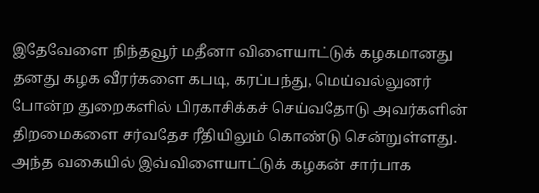இதேவேளை நிந்தவூர் மதீனா விளையாட்டுக் கழகமானது தனது கழக வீரர்களை கபடி, கரப்பந்து, மெய்வல்லுனர் போன்ற துறைகளில் பிரகாசிக்கச் செய்வதோடு அவர்களின் திறமைகளை சர்வதேச ரீதியிலும் கொண்டு சென்றுள்ளது. அந்த வகையில் இவ்விளையாட்டுக் கழகன் சார்பாக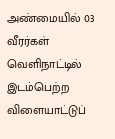அண்மையில் 03 வீரர்கள் வெளிநாட்டில் இடம்பெற்ற விளையாட்டுப்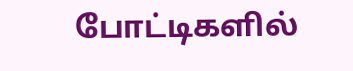போட்டிகளில்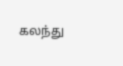கலந்து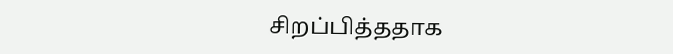சிறப்பித்ததாக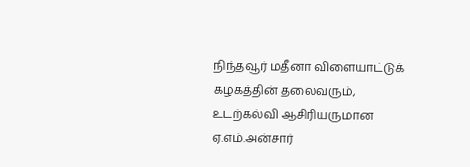நிந்தவூர் மதீனா விளையாட்டுக் கழகத்தின் தலைவரும், உடற்கல்வி ஆசிரியருமான ஏ.எம்.அன்சார்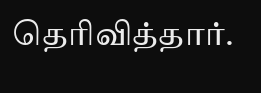தெரிவித்தார்.